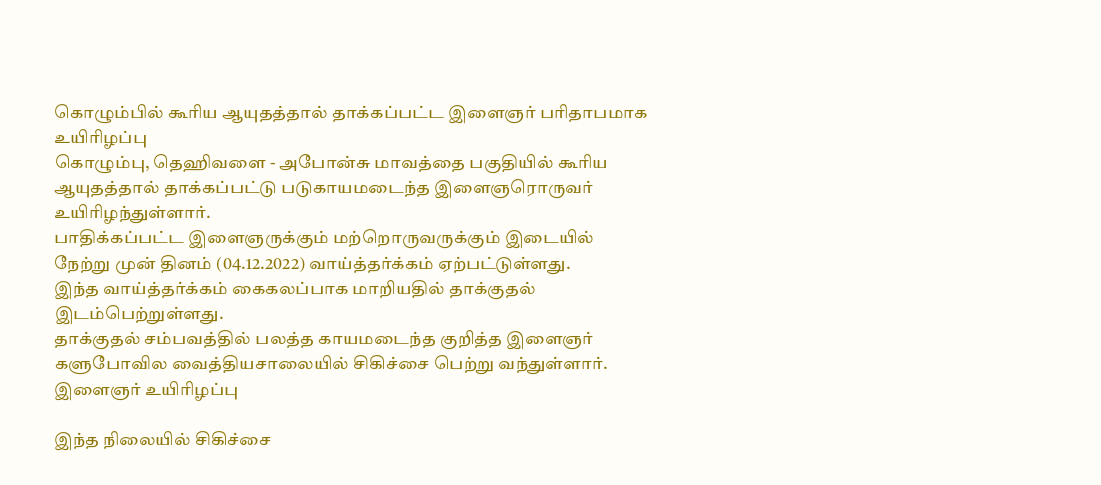கொழும்பில் கூரிய ஆயுதத்தால் தாக்கப்பட்ட இளைஞர் பரிதாபமாக உயிரிழப்பு
கொழும்பு, தெஹிவளை - அபோன்சு மாவத்தை பகுதியில் கூரிய ஆயுதத்தால் தாக்கப்பட்டு படுகாயமடைந்த இளைஞரொருவர் உயிரிழந்துள்ளார்.
பாதிக்கப்பட்ட இளைஞருக்கும் மற்றொருவருக்கும் இடையில் நேற்று முன் தினம் (04.12.2022) வாய்த்தர்க்கம் ஏற்பட்டுள்ளது.
இந்த வாய்த்தர்க்கம் கைகலப்பாக மாறியதில் தாக்குதல் இடம்பெற்றுள்ளது.
தாக்குதல் சம்பவத்தில் பலத்த காயமடைந்த குறித்த இளைஞர் களுபோவில வைத்தியசாலையில் சிகிச்சை பெற்று வந்துள்ளார்.
இளைஞர் உயிரிழப்பு

இந்த நிலையில் சிகிச்சை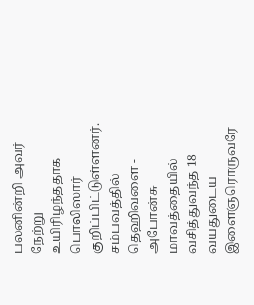பலனின்றி அவர் நேற்று உயிரிழந்ததாக பொலிஸார் குறிப்பிட்டுள்ளனர்.
சம்பவத்தில் தெஹிவளை - அபோன்சு மாவத்தையில் வசித்துவந்த 18 வயதுடைய இளைஞரொருவரே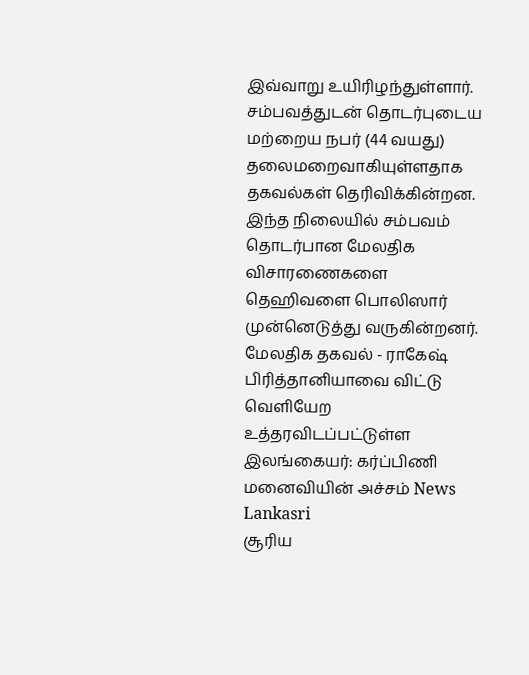இவ்வாறு உயிரிழந்துள்ளார்.
சம்பவத்துடன் தொடர்புடைய மற்றைய நபர் (44 வயது) தலைமறைவாகியுள்ளதாக தகவல்கள் தெரிவிக்கின்றன.
இந்த நிலையில் சம்பவம் தொடர்பான மேலதிக விசாரணைகளை தெஹிவளை பொலிஸார் முன்னெடுத்து வருகின்றனர்.
மேலதிக தகவல் - ராகேஷ்
பிரித்தானியாவை விட்டு வெளியேற உத்தரவிடப்பட்டுள்ள இலங்கையர்: கர்ப்பிணி மனைவியின் அச்சம் News Lankasri
சூரிய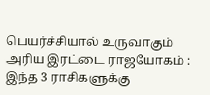பெயர்ச்சியால் உருவாகும் அரிய இரட்டை ராஜயோகம் : இந்த 3 ராசிகளுக்கு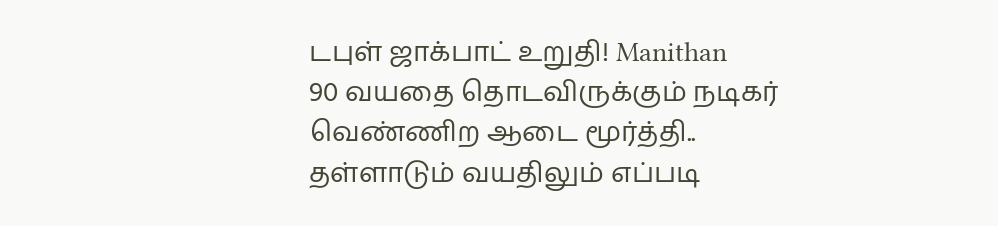டபுள் ஜாக்பாட் உறுதி! Manithan
90 வயதை தொடவிருக்கும் நடிகர் வெண்ணிற ஆடை மூர்த்தி.. தள்ளாடும் வயதிலும் எப்படி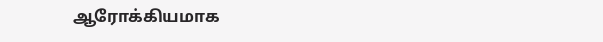ஆரோக்கியமாக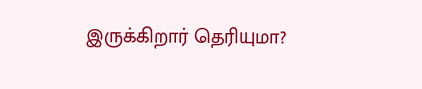இருக்கிறார் தெரியுமா?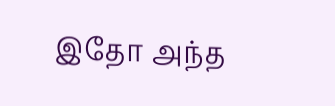இதோ அந்த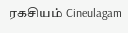ரகசியம் Cineulagam